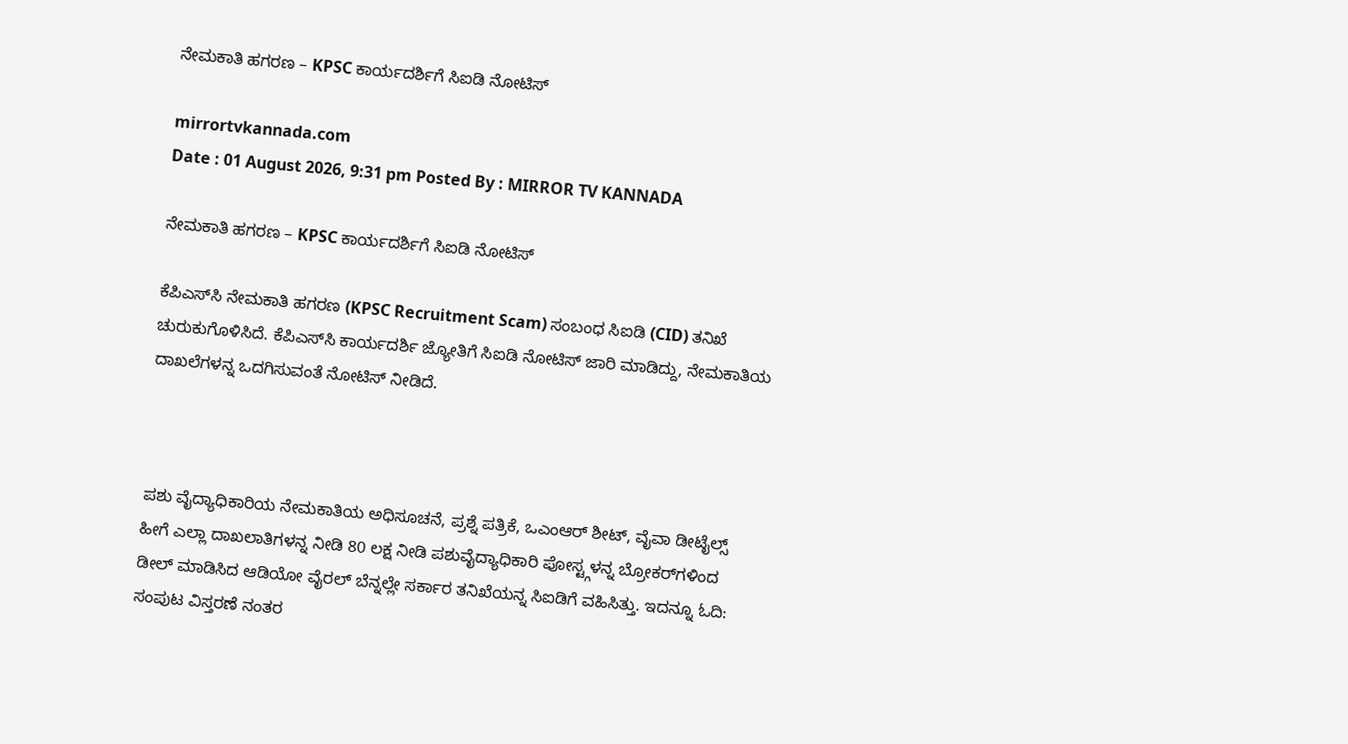ನೇಮಕಾತಿ ಹಗರಣ – KPSC ಕಾರ್ಯದರ್ಶಿಗೆ ಸಿಐಡಿ ನೋಟಿಸ್

mirrortvkannada.com
Date : 01 August 2026, 9:31 pm Posted By : MIRROR TV KANNADA

ನೇಮಕಾತಿ ಹಗರಣ – KPSC ಕಾರ್ಯದರ್ಶಿಗೆ ಸಿಐಡಿ ನೋಟಿಸ್

ಕೆಪಿಎಸ್‌ಸಿ ನೇಮಕಾತಿ ಹಗರಣ (KPSC Recruitment Scam) ಸಂಬಂಧ ಸಿಐಡಿ (CID) ತನಿಖೆ ಚುರುಕುಗೊಳಿಸಿದೆ. ಕೆಪಿಎಸ್‌ಸಿ ಕಾರ್ಯದರ್ಶಿ ಜ್ಯೋತಿಗೆ ಸಿಐಡಿ ನೋಟಿಸ್ ಜಾರಿ ಮಾಡಿದ್ದು, ನೇಮಕಾತಿಯ ದಾಖಲೆಗಳನ್ನ ಒದಗಿಸುವಂತೆ ನೋಟಿಸ್ ನೀಡಿದೆ.



ಪಶು ವೈದ್ಯಾಧಿಕಾರಿಯ ನೇಮಕಾತಿಯ ಅಧಿಸೂಚನೆ, ಪ್ರಶ್ನೆ ಪತ್ರಿಕೆ, ಒಎಂಆರ್ ಶೀಟ್, ವೈವಾ ಡೀಟೈಲ್ಸ್ ಹೀಗೆ ಎಲ್ಲಾ ದಾಖಲಾತಿಗಳನ್ನ ನೀಡಿ 80 ಲಕ್ಷ ನೀಡಿ ಪಶುವೈದ್ಯಾಧಿಕಾರಿ ಪೋಸ್ಟ್ಗಳನ್ನ ಬ್ರೋಕರ್‌ಗಳಿಂದ ಡೀಲ್ ಮಾಡಿಸಿದ ಆಡಿಯೋ ವೈರಲ್ ಬೆನ್ನಲ್ಲೇ ಸರ್ಕಾರ ತನಿಖೆಯನ್ನ ಸಿಐಡಿಗೆ ವಹಿಸಿತ್ತು. ಇದನ್ನೂ ಓದಿ: ಸಂಪುಟ ವಿಸ್ತರಣೆ ನಂತರ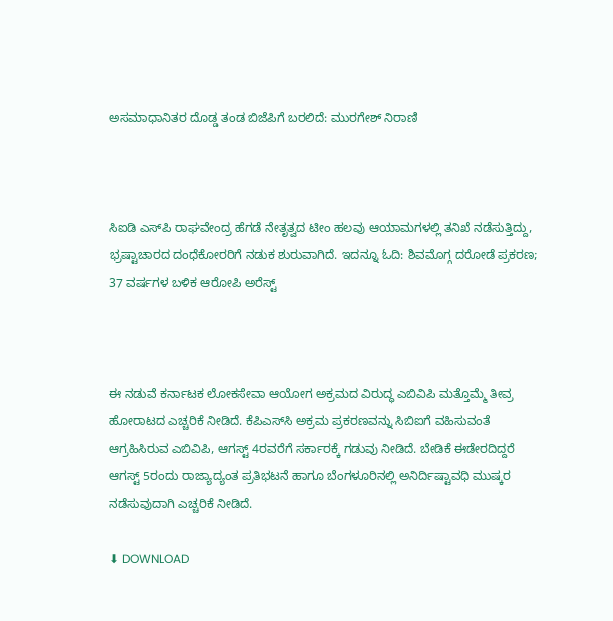ಅಸಮಾಧಾನಿತರ ದೊಡ್ಡ ತಂಡ ಬಿಜೆಪಿಗೆ ಬರಲಿದೆ: ಮುರಗೇಶ್ ನಿರಾಣಿ



ಸಿಐಡಿ ಎಸ್‌ಪಿ ರಾಘವೇಂದ್ರ ಹೆಗಡೆ ನೇತೃತ್ವದ ಟೀಂ ಹಲವು ಆಯಾಮಗಳಲ್ಲಿ ತನಿಖೆ ನಡೆಸುತ್ತಿದ್ದು, ಭ್ರಷ್ಟಾಚಾರದ ದಂಧೆಕೋರರಿಗೆ ನಡುಕ ಶುರುವಾಗಿದೆ. ಇದನ್ನೂ ಓದಿ: ಶಿವಮೊಗ್ಗ ದರೋಡೆ ಪ್ರಕರಣ; 37 ವರ್ಷಗಳ ಬಳಿಕ ಆರೋಪಿ ಅರೆಸ್ಟ್



ಈ ನಡುವೆ ಕರ್ನಾಟಕ ಲೋಕಸೇವಾ ಆಯೋಗ ಅಕ್ರಮದ ವಿರುದ್ಧ ಎಬಿವಿಪಿ ಮತ್ತೊಮ್ಮೆ ತೀವ್ರ ಹೋರಾಟದ ಎಚ್ಚರಿಕೆ ನೀಡಿದೆ. ಕೆಪಿಎಸ್‌ಸಿ ಅಕ್ರಮ ಪ್ರಕರಣವನ್ನು ಸಿಬಿಐಗೆ ವಹಿಸುವಂತೆ ಆಗ್ರಹಿಸಿರುವ ಎಬಿವಿಪಿ, ಆಗಸ್ಟ್ 4ರವರೆಗೆ ಸರ್ಕಾರಕ್ಕೆ ಗಡುವು ನೀಡಿದೆ. ಬೇಡಿಕೆ ಈಡೇರದಿದ್ದರೆ ಆಗಸ್ಟ್ 5ರಂದು ರಾಜ್ಯಾದ್ಯಂತ ಪ್ರತಿಭಟನೆ ಹಾಗೂ ಬೆಂಗಳೂರಿನಲ್ಲಿ ಅನಿರ್ದಿಷ್ಟಾವಧಿ ಮುಷ್ಕರ ನಡೆಸುವುದಾಗಿ ಎಚ್ಚರಿಕೆ ನೀಡಿದೆ.

⬇ DOWNLOAD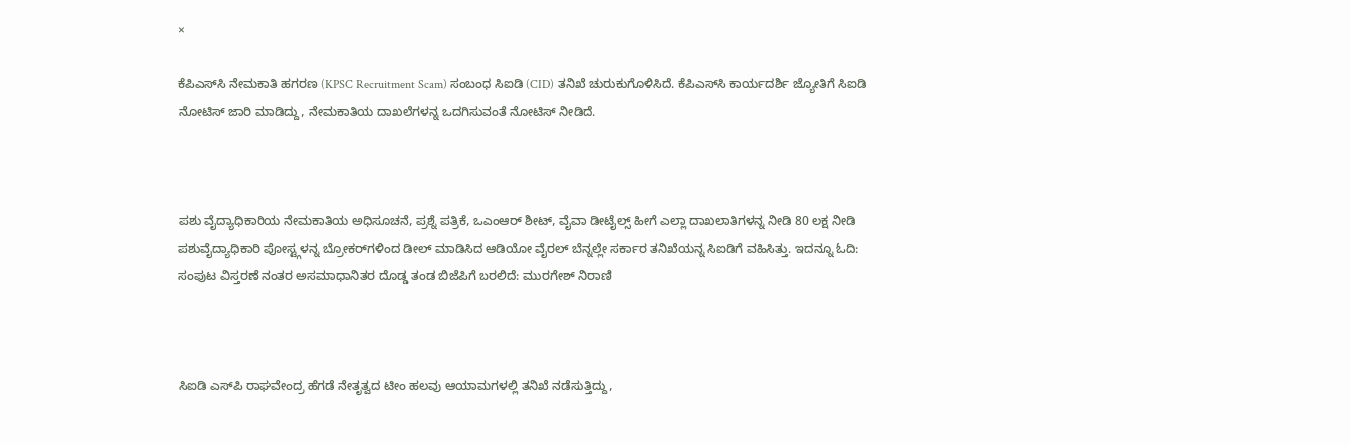×

ಕೆಪಿಎಸ್‌ಸಿ ನೇಮಕಾತಿ ಹಗರಣ (KPSC Recruitment Scam) ಸಂಬಂಧ ಸಿಐಡಿ (CID) ತನಿಖೆ ಚುರುಕುಗೊಳಿಸಿದೆ. ಕೆಪಿಎಸ್‌ಸಿ ಕಾರ್ಯದರ್ಶಿ ಜ್ಯೋತಿಗೆ ಸಿಐಡಿ ನೋಟಿಸ್ ಜಾರಿ ಮಾಡಿದ್ದು, ನೇಮಕಾತಿಯ ದಾಖಲೆಗಳನ್ನ ಒದಗಿಸುವಂತೆ ನೋಟಿಸ್ ನೀಡಿದೆ.



ಪಶು ವೈದ್ಯಾಧಿಕಾರಿಯ ನೇಮಕಾತಿಯ ಅಧಿಸೂಚನೆ, ಪ್ರಶ್ನೆ ಪತ್ರಿಕೆ, ಒಎಂಆರ್ ಶೀಟ್, ವೈವಾ ಡೀಟೈಲ್ಸ್ ಹೀಗೆ ಎಲ್ಲಾ ದಾಖಲಾತಿಗಳನ್ನ ನೀಡಿ 80 ಲಕ್ಷ ನೀಡಿ ಪಶುವೈದ್ಯಾಧಿಕಾರಿ ಪೋಸ್ಟ್ಗಳನ್ನ ಬ್ರೋಕರ್‌ಗಳಿಂದ ಡೀಲ್ ಮಾಡಿಸಿದ ಆಡಿಯೋ ವೈರಲ್ ಬೆನ್ನಲ್ಲೇ ಸರ್ಕಾರ ತನಿಖೆಯನ್ನ ಸಿಐಡಿಗೆ ವಹಿಸಿತ್ತು. ಇದನ್ನೂ ಓದಿ: ಸಂಪುಟ ವಿಸ್ತರಣೆ ನಂತರ ಅಸಮಾಧಾನಿತರ ದೊಡ್ಡ ತಂಡ ಬಿಜೆಪಿಗೆ ಬರಲಿದೆ: ಮುರಗೇಶ್ ನಿರಾಣಿ



ಸಿಐಡಿ ಎಸ್‌ಪಿ ರಾಘವೇಂದ್ರ ಹೆಗಡೆ ನೇತೃತ್ವದ ಟೀಂ ಹಲವು ಆಯಾಮಗಳಲ್ಲಿ ತನಿಖೆ ನಡೆಸುತ್ತಿದ್ದು,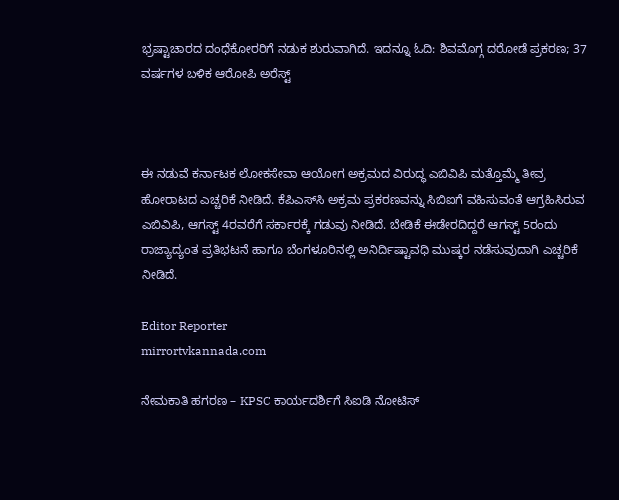ಭ್ರಷ್ಟಾಚಾರದ ದಂಧೆಕೋರರಿಗೆ ನಡುಕ ಶುರುವಾಗಿದೆ. ಇದನ್ನೂ ಓದಿ: ಶಿವಮೊಗ್ಗ ದರೋಡೆ ಪ್ರಕರಣ; 37 ವರ್ಷಗಳ ಬಳಿಕ ಆರೋಪಿ ಅರೆಸ್ಟ್



ಈ ನಡುವೆ ಕರ್ನಾಟಕ ಲೋಕಸೇವಾ ಆಯೋಗ ಅಕ್ರಮದ ವಿರುದ್ಧ ಎಬಿವಿಪಿ ಮತ್ತೊಮ್ಮೆ ತೀವ್ರ ಹೋರಾಟದ ಎಚ್ಚರಿಕೆ ನೀಡಿದೆ. ಕೆಪಿಎಸ್‌ಸಿ ಅಕ್ರಮ ಪ್ರಕರಣವನ್ನು ಸಿಬಿಐಗೆ ವಹಿಸುವಂತೆ ಆಗ್ರಹಿಸಿರುವ ಎಬಿವಿಪಿ, ಆಗಸ್ಟ್ 4ರವರೆಗೆ ಸರ್ಕಾರಕ್ಕೆ ಗಡುವು ನೀಡಿದೆ. ಬೇಡಿಕೆ ಈಡೇರದಿದ್ದರೆ ಆಗಸ್ಟ್ 5ರಂದು ರಾಜ್ಯಾದ್ಯಂತ ಪ್ರತಿಭಟನೆ ಹಾಗೂ ಬೆಂಗಳೂರಿನಲ್ಲಿ ಅನಿರ್ದಿಷ್ಟಾವಧಿ ಮುಷ್ಕರ ನಡೆಸುವುದಾಗಿ ಎಚ್ಚರಿಕೆ ನೀಡಿದೆ.

Editor Reporter
mirrortvkannada.com

ನೇಮಕಾತಿ ಹಗರಣ – KPSC ಕಾರ್ಯದರ್ಶಿಗೆ ಸಿಐಡಿ ನೋಟಿಸ್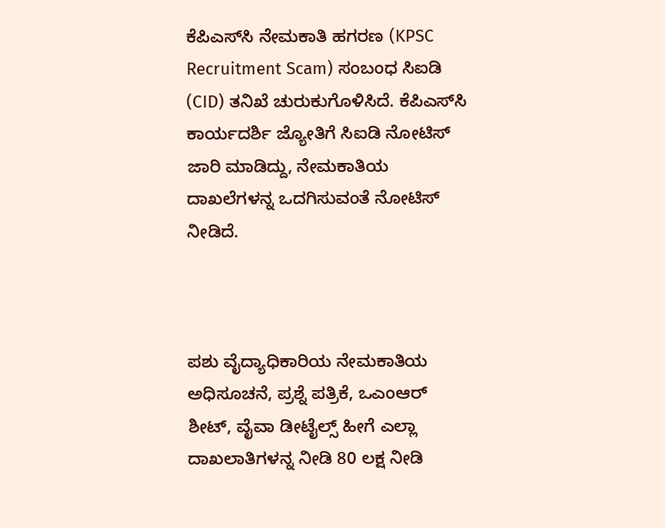ಕೆಪಿಎಸ್‌ಸಿ ನೇಮಕಾತಿ ಹಗರಣ (KPSC Recruitment Scam) ಸಂಬಂಧ ಸಿಐಡಿ (CID) ತನಿಖೆ ಚುರುಕುಗೊಳಿಸಿದೆ. ಕೆಪಿಎಸ್‌ಸಿ ಕಾರ್ಯದರ್ಶಿ ಜ್ಯೋತಿಗೆ ಸಿಐಡಿ ನೋಟಿಸ್ ಜಾರಿ ಮಾಡಿದ್ದು, ನೇಮಕಾತಿಯ ದಾಖಲೆಗಳನ್ನ ಒದಗಿಸುವಂತೆ ನೋಟಿಸ್ ನೀಡಿದೆ.



ಪಶು ವೈದ್ಯಾಧಿಕಾರಿಯ ನೇಮಕಾತಿಯ ಅಧಿಸೂಚನೆ, ಪ್ರಶ್ನೆ ಪತ್ರಿಕೆ, ಒಎಂಆರ್ ಶೀಟ್, ವೈವಾ ಡೀಟೈಲ್ಸ್ ಹೀಗೆ ಎಲ್ಲಾ ದಾಖಲಾತಿಗಳನ್ನ ನೀಡಿ 80 ಲಕ್ಷ ನೀಡಿ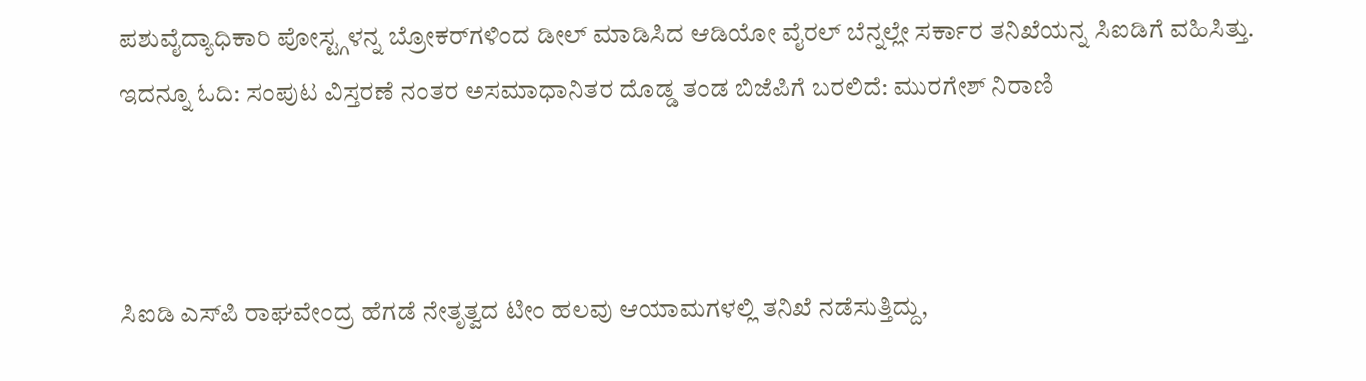ಪಶುವೈದ್ಯಾಧಿಕಾರಿ ಪೋಸ್ಟ್ಗಳನ್ನ ಬ್ರೋಕರ್‌ಗಳಿಂದ ಡೀಲ್ ಮಾಡಿಸಿದ ಆಡಿಯೋ ವೈರಲ್ ಬೆನ್ನಲ್ಲೇ ಸರ್ಕಾರ ತನಿಖೆಯನ್ನ ಸಿಐಡಿಗೆ ವಹಿಸಿತ್ತು. ಇದನ್ನೂ ಓದಿ: ಸಂಪುಟ ವಿಸ್ತರಣೆ ನಂತರ ಅಸಮಾಧಾನಿತರ ದೊಡ್ಡ ತಂಡ ಬಿಜೆಪಿಗೆ ಬರಲಿದೆ: ಮುರಗೇಶ್ ನಿರಾಣಿ



ಸಿಐಡಿ ಎಸ್‌ಪಿ ರಾಘವೇಂದ್ರ ಹೆಗಡೆ ನೇತೃತ್ವದ ಟೀಂ ಹಲವು ಆಯಾಮಗಳಲ್ಲಿ ತನಿಖೆ ನಡೆಸುತ್ತಿದ್ದು,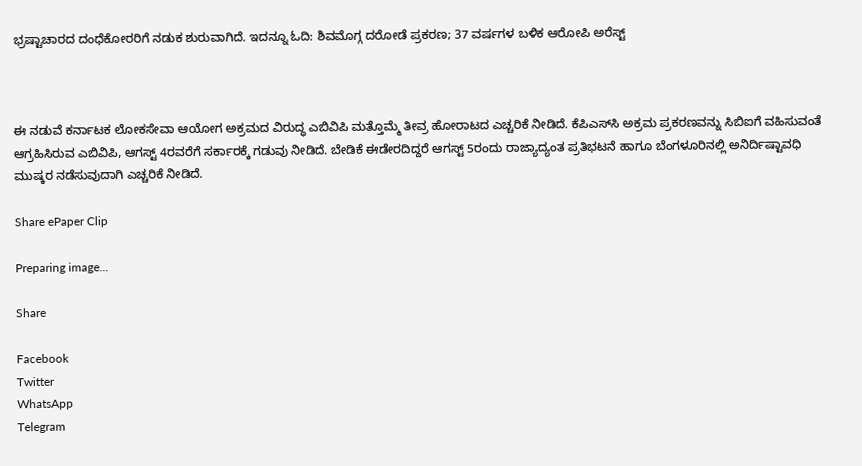ಭ್ರಷ್ಟಾಚಾರದ ದಂಧೆಕೋರರಿಗೆ ನಡುಕ ಶುರುವಾಗಿದೆ. ಇದನ್ನೂ ಓದಿ: ಶಿವಮೊಗ್ಗ ದರೋಡೆ ಪ್ರಕರಣ; 37 ವರ್ಷಗಳ ಬಳಿಕ ಆರೋಪಿ ಅರೆಸ್ಟ್



ಈ ನಡುವೆ ಕರ್ನಾಟಕ ಲೋಕಸೇವಾ ಆಯೋಗ ಅಕ್ರಮದ ವಿರುದ್ಧ ಎಬಿವಿಪಿ ಮತ್ತೊಮ್ಮೆ ತೀವ್ರ ಹೋರಾಟದ ಎಚ್ಚರಿಕೆ ನೀಡಿದೆ. ಕೆಪಿಎಸ್‌ಸಿ ಅಕ್ರಮ ಪ್ರಕರಣವನ್ನು ಸಿಬಿಐಗೆ ವಹಿಸುವಂತೆ ಆಗ್ರಹಿಸಿರುವ ಎಬಿವಿಪಿ, ಆಗಸ್ಟ್ 4ರವರೆಗೆ ಸರ್ಕಾರಕ್ಕೆ ಗಡುವು ನೀಡಿದೆ. ಬೇಡಿಕೆ ಈಡೇರದಿದ್ದರೆ ಆಗಸ್ಟ್ 5ರಂದು ರಾಜ್ಯಾದ್ಯಂತ ಪ್ರತಿಭಟನೆ ಹಾಗೂ ಬೆಂಗಳೂರಿನಲ್ಲಿ ಅನಿರ್ದಿಷ್ಟಾವಧಿ ಮುಷ್ಕರ ನಡೆಸುವುದಾಗಿ ಎಚ್ಚರಿಕೆ ನೀಡಿದೆ.

Share ePaper Clip

Preparing image...

Share

Facebook
Twitter
WhatsApp
Telegram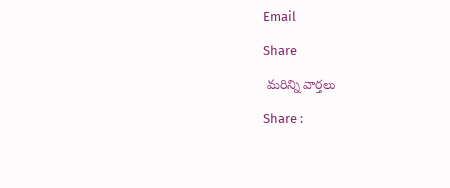Email

Share

 మరిన్ని వార్తలు

Share :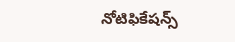నోటిఫికేషన్స్